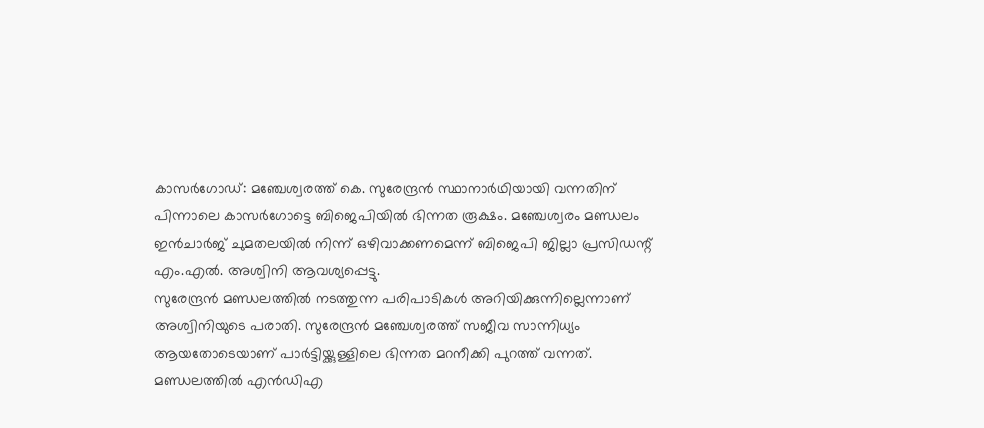കാസർഗോഡ്: മഞ്ചേശ്വരത്ത് കെ. സുരേന്ദ്രൻ സ്ഥാനാർഥിയായി വന്നതിന് പിന്നാലെ കാസർഗോട്ടെ ബിജെപിയിൽ ഭിന്നത രൂക്ഷം. മഞ്ചേശ്വരം മണ്ഡലം ഇൻചാർജ് ചുമതലയിൽ നിന്ന് ഒഴിവാക്കണമെന്ന് ബിജെപി ജില്ലാ പ്രസിഡന്റ് എം.എൽ. അശ്വിനി ആവശ്യപ്പെട്ടു.
സുരേന്ദ്രൻ മണ്ഡലത്തിൽ നടത്തുന്ന പരിപാടികൾ അറിയിക്കുന്നില്ലെന്നാണ് അശ്വിനിയുടെ പരാതി. സുരേന്ദ്രൻ മഞ്ചേശ്വരത്ത് സജീവ സാന്നിധ്യം ആയതോടെയാണ് പാർട്ടിയ്ക്കുള്ളിലെ ഭിന്നത മറനീക്കി പുറത്ത് വന്നത്.
മണ്ഡലത്തിൽ എൻഡിഎ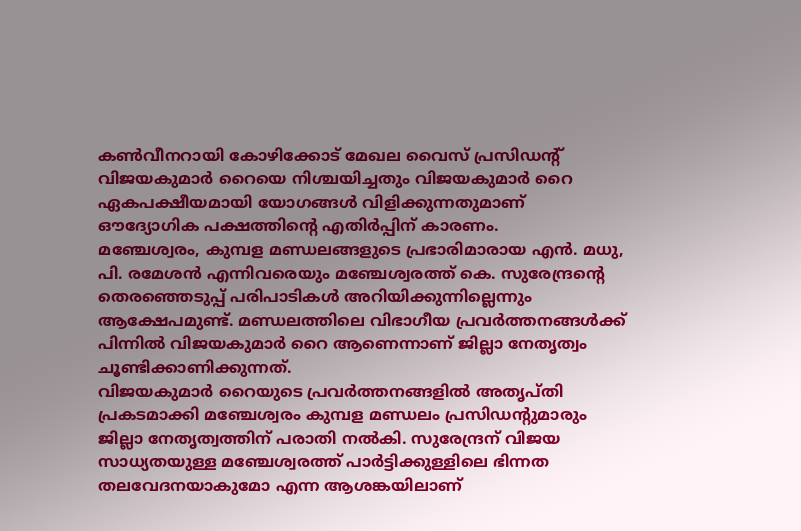കൺവീനറായി കോഴിക്കോട് മേഖല വൈസ് പ്രസിഡന്റ് വിജയകുമാർ റൈയെ നിശ്ചയിച്ചതും വിജയകുമാർ റൈ ഏകപക്ഷീയമായി യോഗങ്ങൾ വിളിക്കുന്നതുമാണ് ഔദ്യോഗിക പക്ഷത്തിന്റെ എതിർപ്പിന് കാരണം.
മഞ്ചേശ്വരം, കുമ്പള മണ്ഡലങ്ങളുടെ പ്രഭാരിമാരായ എൻ. മധു, പി. രമേശൻ എന്നിവരെയും മഞ്ചേശ്വരത്ത് കെ. സുരേന്ദ്രന്റെ തെരഞ്ഞെടുപ്പ് പരിപാടികൾ അറിയിക്കുന്നില്ലെന്നും ആക്ഷേപമുണ്ട്. മണ്ഡലത്തിലെ വിഭാഗീയ പ്രവർത്തനങ്ങൾക്ക് പിന്നിൽ വിജയകുമാർ റൈ ആണെന്നാണ് ജില്ലാ നേതൃത്വം ചൂണ്ടിക്കാണിക്കുന്നത്.
വിജയകുമാർ റൈയുടെ പ്രവർത്തനങ്ങളിൽ അതൃപ്തി പ്രകടമാക്കി മഞ്ചേശ്വരം കുമ്പള മണ്ഡലം പ്രസിഡന്റുമാരും ജില്ലാ നേതൃത്വത്തിന് പരാതി നൽകി. സുരേന്ദ്രന് വിജയ സാധ്യതയുള്ള മഞ്ചേശ്വരത്ത് പാർട്ടിക്കുള്ളിലെ ഭിന്നത തലവേദനയാകുമോ എന്ന ആശങ്കയിലാണ്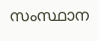സംസ്ഥാന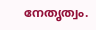നേതൃത്വം.